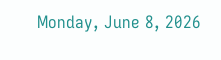Monday, June 8, 2026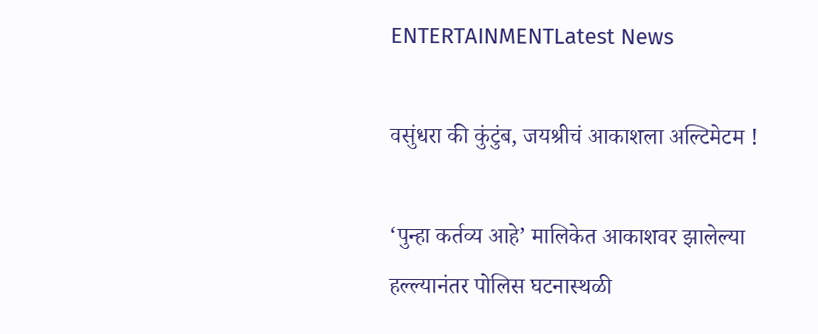ENTERTAINMENTLatest News

वसुंधरा की कुंटुंब, जयश्रीचं आकाशला अल्टिमेटम !

‘पुन्हा कर्तव्य आहे’ मालिकेत आकाशवर झालेल्या हल्ल्यानंतर पोलिस घटनास्थळी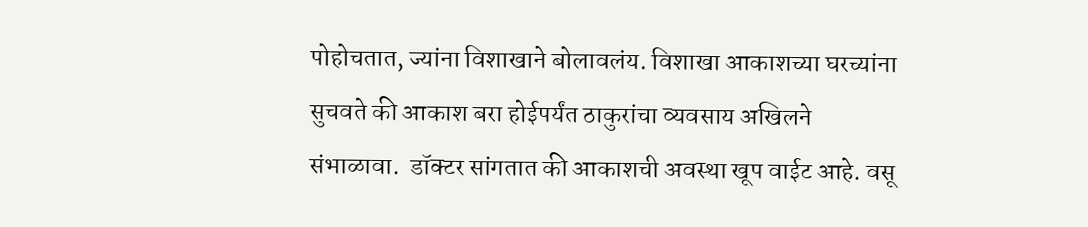पोहोचतात, ज्यांना विशाखाने बोलावलंय. विशाखा आकाशच्या घरच्यांना सुचवते की आकाश बरा होईपर्यंत ठाकुरांचा व्यवसाय अखिलने संभाळावा.  डॉक्टर सांगतात की आकाशची अवस्था खूप वाईट आहे. वसू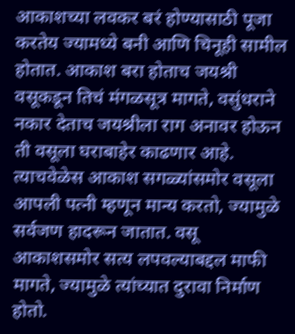आकाशच्या लवकर बरं होण्यासाठी पूजा करतेय ज्यामध्ये बनी आणि चिनूही सामील होतात. आकाश बरा होताच जयश्री वसूकडून तिचं मंगळसूत्र मागते, वसुंधराने नकार देताच जयश्रीला राग अनावर होऊन ती वसूला घराबाहेर काढणार आहे. त्याचवेळेस आकाश सगळ्यांसमोर वसूला आपली पत्नी म्हणून मान्य करतो, ज्यामुळे सर्वजण हादरून जातात. वसू आकाशसमोर सत्य लपवल्याबद्दल माफी मागते, ज्यामुळे त्यांच्यात दुरावा निर्माण होतो.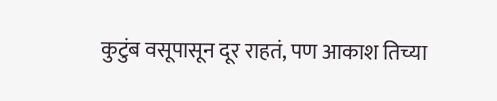कुटुंब वसूपासून दूर राहतं, पण आकाश तिच्या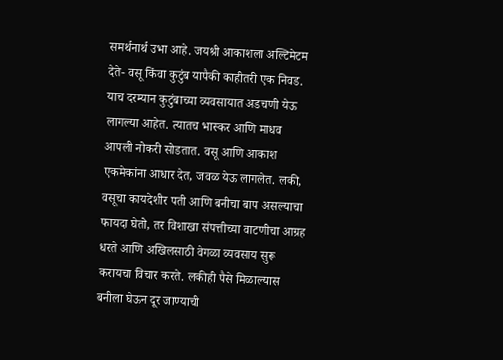समर्थनार्थ उभा आहे. जयश्री आकाशला अल्टिमेटम देते- वसू किंवा कुटुंब यापैकी काहीतरी एक निवड. याच दरम्यान कुटुंबाच्या व्यवसायात अडचणी येऊ लागल्या आहेत. त्यातच भास्कर आणि माधव आपली नोकरी सोडतात. वसू आणि आकाश एकमेकांना आधार देत, जवळ येऊ लागलेत. लकी, वसूचा कायदेशीर पती आणि बनीचा बाप असल्याचा फायदा घेतो, तर विशाखा संपत्तीच्या वाटणीचा आग्रह धरते आणि अखिलसाठी वेगळा व्यवसाय सुरू करायचा विचार करते. लकीही पैसे मिळाल्यास बनीला घेऊन दूर जाण्याची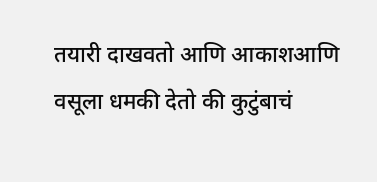तयारी दाखवतो आणि आकाशआणि वसूला धमकी देतो की कुटुंबाचं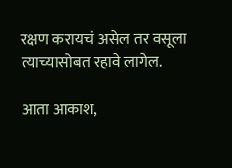रक्षण करायचं असेल तर वसूला  त्याच्यासोबत रहावे लागेल.

आता आकाश,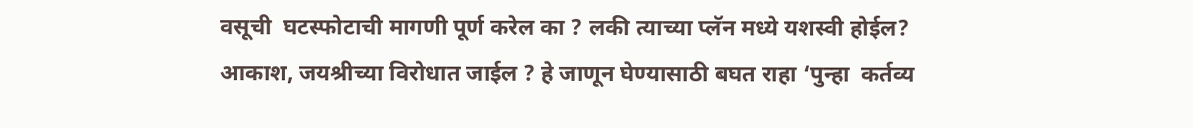वसूची  घटस्फोटाची मागणी पूर्ण करेल का ? लकी त्याच्या प्लॅन मध्ये यशस्वी होईल? आकाश, जयश्रीच्या विरोधात जाईल ? हे जाणून घेण्यासाठी बघत राहा ‘पुन्हा  कर्तव्य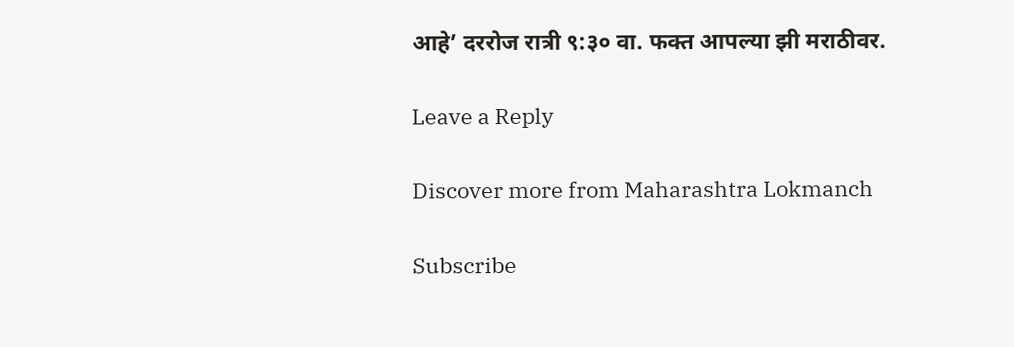आहे’ दररोज रात्री ९:३० वा. फक्त आपल्या झी मराठीवर.

Leave a Reply

Discover more from Maharashtra Lokmanch

Subscribe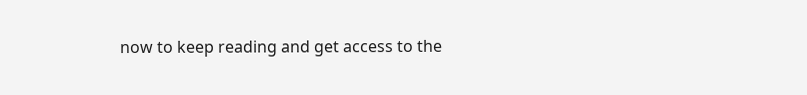now to keep reading and get access to the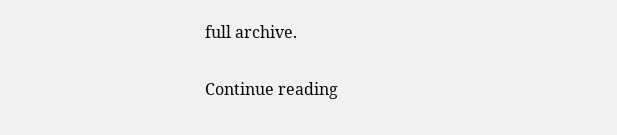full archive.

Continue reading